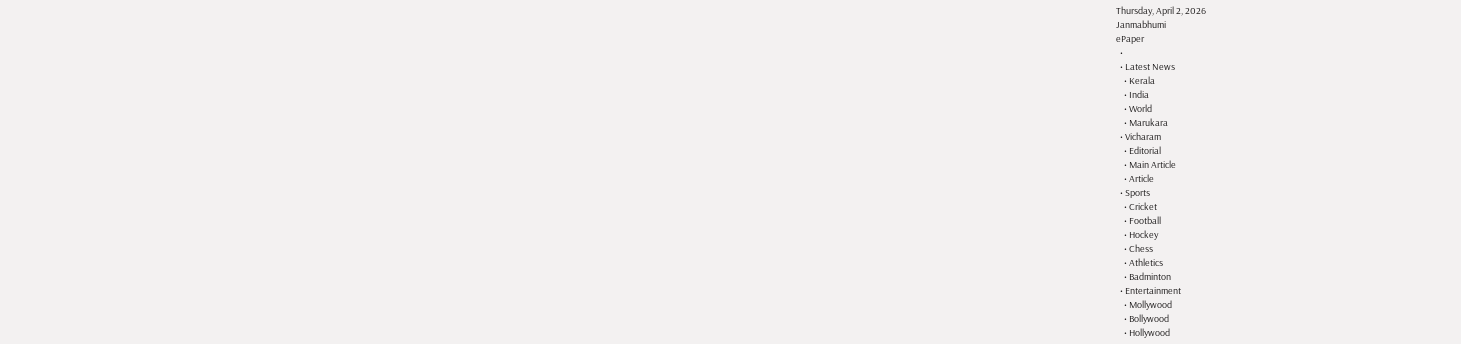Thursday, April 2, 2026
Janmabhumi
ePaper
  •
  • Latest News
    • Kerala
    • India
    • World
    • Marukara
  • Vicharam
    • Editorial
    • Main Article
    • Article
  • Sports
    • Cricket
    • Football
    • Hockey
    • Chess
    • Athletics
    • Badminton
  • Entertainment
    • Mollywood
    • Bollywood
    • Hollywood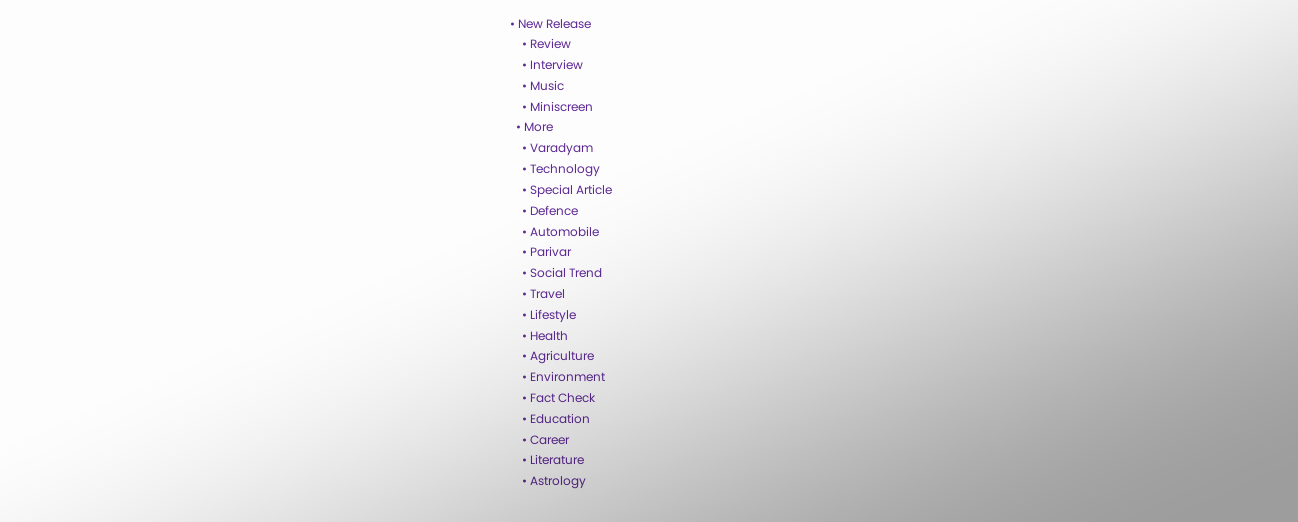• New Release
    • Review
    • Interview
    • Music
    • Miniscreen
  • More
    • Varadyam
    • Technology
    • Special Article
    • Defence
    • Automobile
    • Parivar
    • Social Trend
    • Travel
    • Lifestyle
    • Health
    • Agriculture
    • Environment
    • Fact Check
    • Education
    • Career
    • Literature
    • Astrology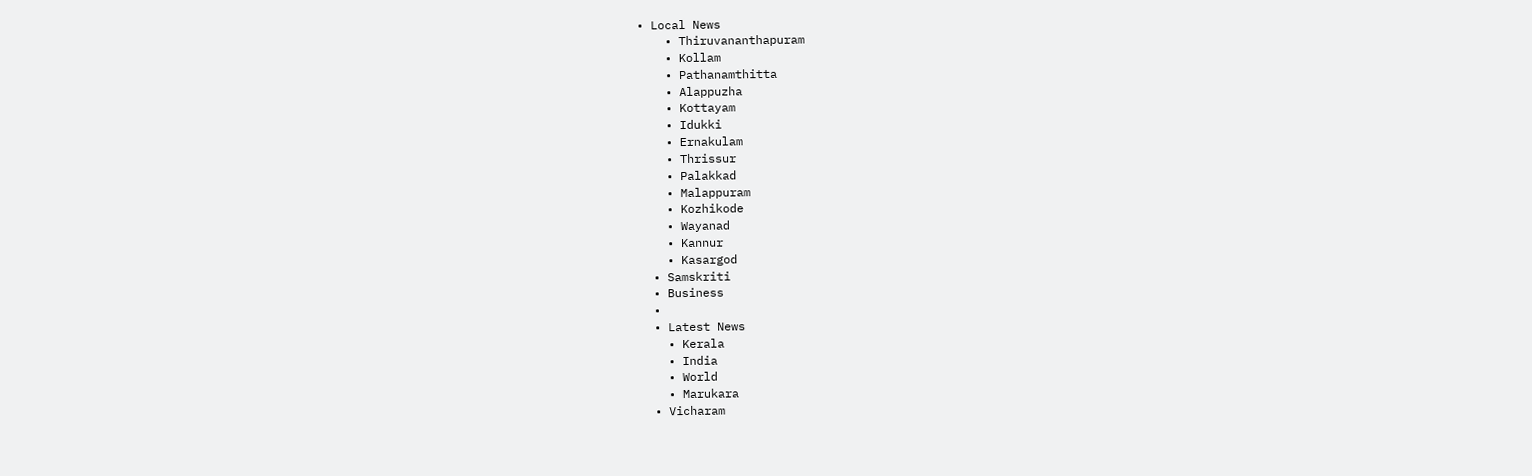• Local News
    • Thiruvananthapuram
    • Kollam
    • Pathanamthitta
    • Alappuzha
    • Kottayam
    • Idukki
    • Ernakulam
    • Thrissur
    • Palakkad
    • Malappuram
    • Kozhikode
    • Wayanad
    • Kannur
    • Kasargod
  • Samskriti
  • Business
  •
  • Latest News
    • Kerala
    • India
    • World
    • Marukara
  • Vicharam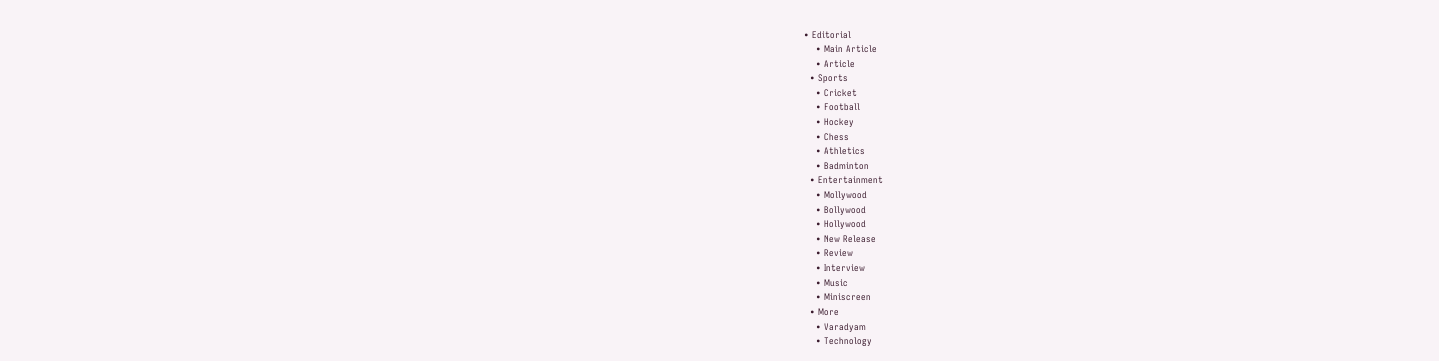• Editorial
    • Main Article
    • Article
  • Sports
    • Cricket
    • Football
    • Hockey
    • Chess
    • Athletics
    • Badminton
  • Entertainment
    • Mollywood
    • Bollywood
    • Hollywood
    • New Release
    • Review
    • Interview
    • Music
    • Miniscreen
  • More
    • Varadyam
    • Technology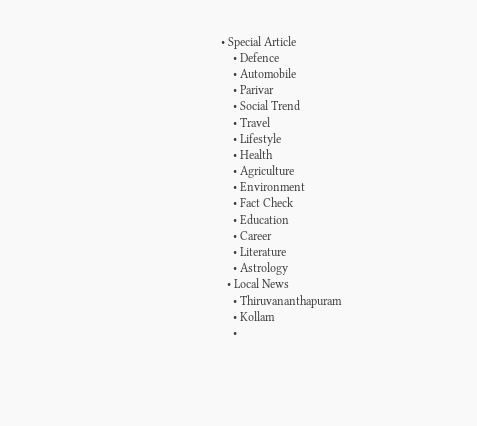• Special Article
    • Defence
    • Automobile
    • Parivar
    • Social Trend
    • Travel
    • Lifestyle
    • Health
    • Agriculture
    • Environment
    • Fact Check
    • Education
    • Career
    • Literature
    • Astrology
  • Local News
    • Thiruvananthapuram
    • Kollam
    •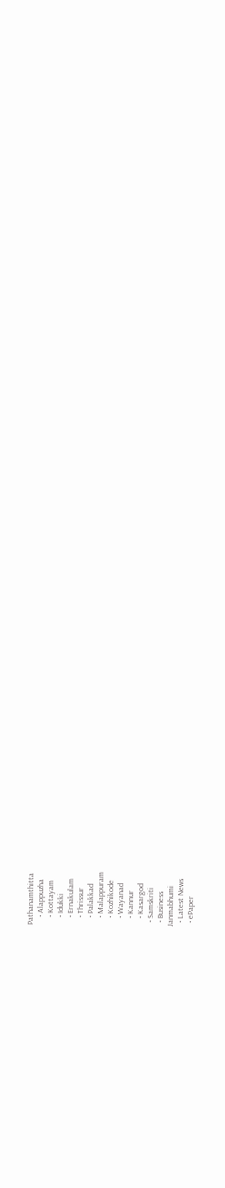Pathanamthitta
    • Alappuzha
    • Kottayam
    • Idukki
    • Ernakulam
    • Thrissur
    • Palakkad
    • Malappuram
    • Kozhikode
    • Wayanad
    • Kannur
    • Kasargod
  • Samskriti
  • Business
Janmabhumi
  • Latest News
  • ePaper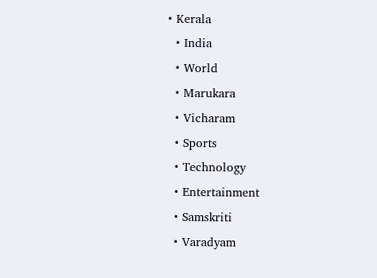• Kerala
  • India
  • World
  • Marukara
  • Vicharam
  • Sports
  • Technology
  • Entertainment
  • Samskriti
  • Varadyam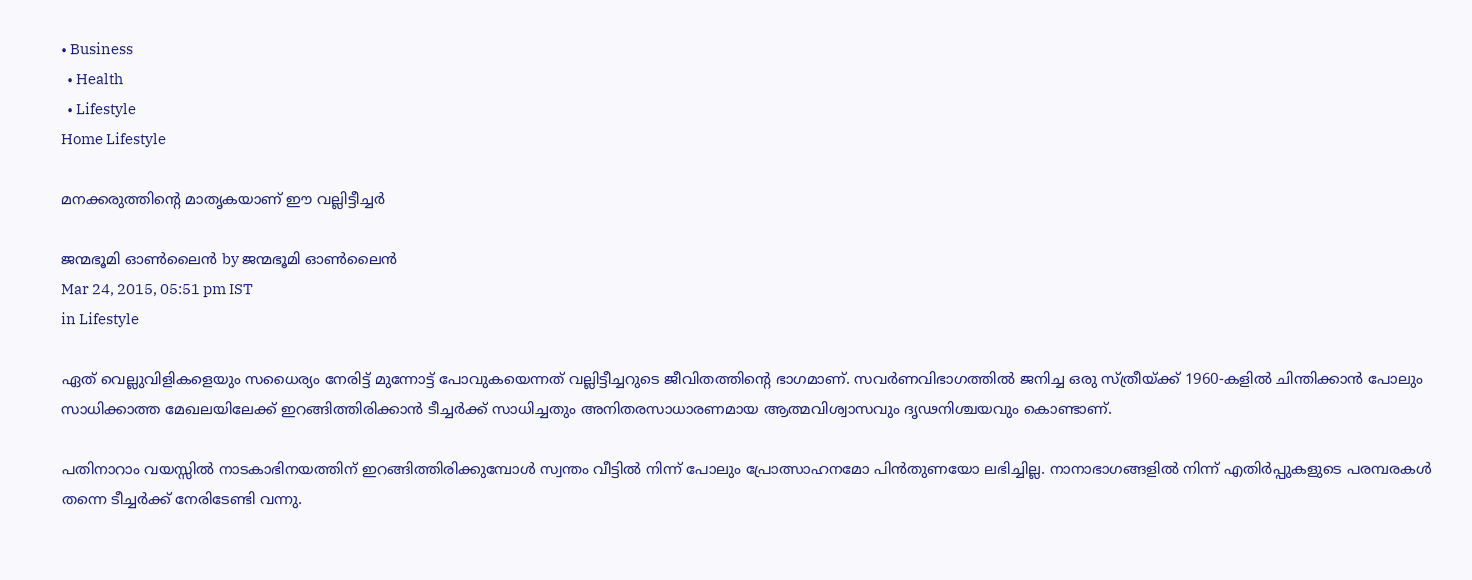• Business
  • Health
  • Lifestyle
Home Lifestyle

മനക്കരുത്തിന്റെ മാതൃകയാണ് ഈ വല്ലിട്ടീച്ചര്‍

ജന്മഭൂമി ഓണ്‍ലൈന്‍ by ജന്മഭൂമി ഓണ്‍ലൈന്‍
Mar 24, 2015, 05:51 pm IST
in Lifestyle

ഏത് വെല്ലുവിളികളെയും സധൈര്യം നേരിട്ട് മുന്നോട്ട് പോവുകയെന്നത് വല്ലിട്ടീച്ചറുടെ ജീവിതത്തിന്റെ ഭാഗമാണ്. സവര്‍ണവിഭാഗത്തില്‍ ജനിച്ച ഒരു സ്ത്രീയ്‌ക്ക് 1960-കളില്‍ ചിന്തിക്കാന്‍ പോലും സാധിക്കാത്ത മേഖലയിലേക്ക് ഇറങ്ങിത്തിരിക്കാന്‍ ടീച്ചര്‍ക്ക് സാധിച്ചതും അനിതരസാധാരണമായ ആത്മവിശ്വാസവും ദൃഢനിശ്ചയവും കൊണ്ടാണ്.

പതിനാറാം വയസ്സില്‍ നാടകാഭിനയത്തിന് ഇറങ്ങിത്തിരിക്കുമ്പോള്‍ സ്വന്തം വീട്ടില്‍ നിന്ന് പോലും പ്രോത്സാഹനമോ പിന്‍തുണയോ ലഭിച്ചില്ല. നാനാഭാഗങ്ങളില്‍ നിന്ന് എതിര്‍പ്പുകളുടെ പരമ്പരകള്‍ തന്നെ ടീച്ചര്‍ക്ക് നേരിടേണ്ടി വന്നു.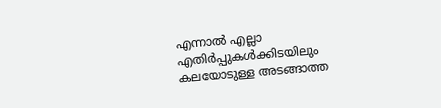എന്നാല്‍ എല്ലാ എതിര്‍പ്പുകള്‍ക്കിടയിലും കലയോടുള്ള അടങ്ങാത്ത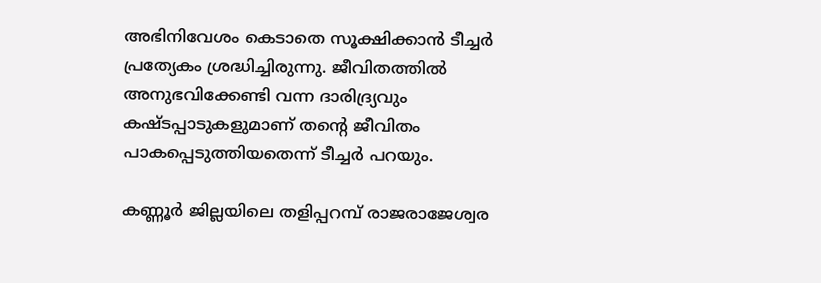അഭിനിവേശം കെടാതെ സൂക്ഷിക്കാന്‍ ടീച്ചര്‍ പ്രത്യേകം ശ്രദ്ധിച്ചിരുന്നു. ജീവിതത്തില്‍ അനുഭവിക്കേണ്ടി വന്ന ദാരിദ്ര്യവും കഷ്ടപ്പാടുകളുമാണ് തന്റെ ജീവിതം പാകപ്പെടുത്തിയതെന്ന് ടീച്ചര്‍ പറയും.

കണ്ണൂര്‍ ജില്ലയിലെ തളിപ്പറമ്പ് രാജരാജേശ്വര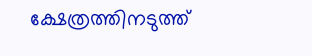ക്ഷേത്രത്തിനടുത്ത്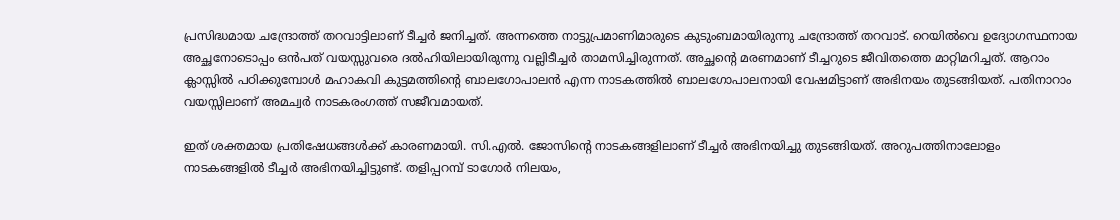പ്രസിദ്ധമായ ചന്ദ്രോത്ത് തറവാട്ടിലാണ് ടീച്ചര്‍ ജനിച്ചത്. അന്നത്തെ നാട്ടുപ്രമാണിമാരുടെ കുടുംബമായിരുന്നു ചന്ദ്രോത്ത് തറവാട്. റെയില്‍വെ ഉദ്യോഗസ്ഥനായ അച്ഛനോടൊപ്പം ഒന്‍പത് വയസ്സുവരെ ദല്‍ഹിയിലായിരുന്നു വല്ലിടീച്ചര്‍ താമസിച്ചിരുന്നത്. അച്ഛന്റെ മരണമാണ് ടീച്ചറുടെ ജീവിതത്തെ മാറ്റിമറിച്ചത്. ആറാം ക്ലാസ്സില്‍ പഠിക്കുമ്പോള്‍ മഹാകവി കുട്ടമത്തിന്റെ ബാലഗോപാലന്‍ എന്ന നാടകത്തില്‍ ബാലഗോപാലനായി വേഷമിട്ടാണ് അഭിനയം തുടങ്ങിയത്. പതിനാറാം വയസ്സിലാണ് അമച്വര്‍ നാടകരംഗത്ത് സജീവമായത്.

ഇത് ശക്തമായ പ്രതിഷേധങ്ങള്‍ക്ക് കാരണമായി. സി.എല്‍. ജോസിന്റെ നാടകങ്ങളിലാണ് ടീച്ചര്‍ അഭിനയിച്ചു തുടങ്ങിയത്. അറുപത്തിനാലോളം നാടകങ്ങളില്‍ ടീച്ചര്‍ അഭിനയിച്ചിട്ടുണ്ട്. തളിപ്പറമ്പ് ടാഗോര്‍ നിലയം,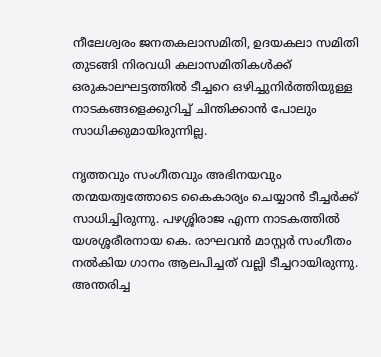നീലേശ്വരം ജനതകലാസമിതി, ഉദയകലാ സമിതി തുടങ്ങി നിരവധി കലാസമിതികള്‍ക്ക് ഒരുകാലഘട്ടത്തില്‍ ടീച്ചറെ ഒഴിച്ചുനിര്‍ത്തിയുള്ള നാടകങ്ങളെക്കുറിച്ച് ചിന്തിക്കാന്‍ പോലും സാധിക്കുമായിരുന്നില്ല.

നൃത്തവും സംഗീതവും അഭിനയവും തന്മയത്വത്തോടെ കൈകാര്യം ചെയ്യാന്‍ ടീച്ചര്‍ക്ക് സാധിച്ചിരുന്നു. പഴശ്ശിരാജ എന്ന നാടകത്തില്‍ യശശ്ശരീരനായ കെ. രാഘവന്‍ മാസ്റ്റര്‍ സംഗീതം നല്‍കിയ ഗാനം ആലപിച്ചത് വല്ലി ടീച്ചറായിരുന്നു. അന്തരിച്ച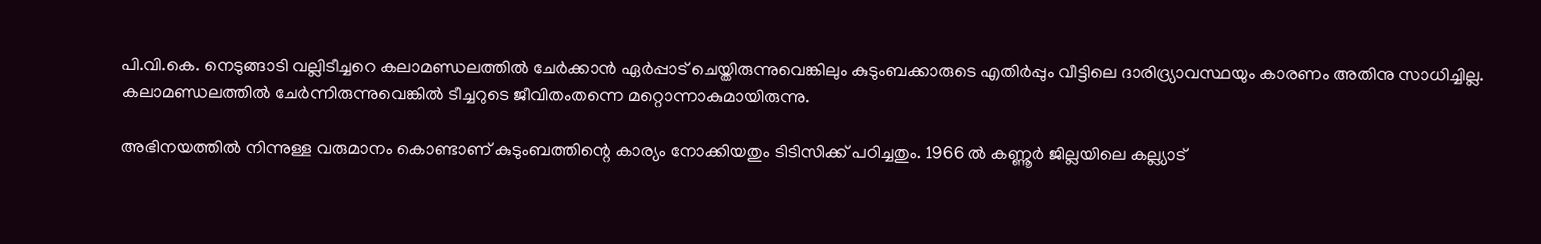പി.വി.കെ. നെടുങ്ങാടി വല്ലിടീച്ചറെ കലാമണ്ഡലത്തില്‍ ചേര്‍ക്കാന്‍ ഏര്‍പ്പാട് ചെയ്തിരുന്നുവെങ്കിലും കുടുംബക്കാരുടെ എതിര്‍പ്പും വീട്ടിലെ ദാരിദ്ര്യാവസ്ഥയും കാരണം അതിനു സാധിച്ചില്ല. കലാമണ്ഡലത്തില്‍ ചേര്‍ന്നിരുന്നുവെങ്കില്‍ ടീച്ചറുടെ ജീവിതംതന്നെ മറ്റൊന്നാകുമായിരുന്നു.

അഭിനയത്തില്‍ നിന്നുള്ള വരുമാനം കൊണ്ടാണ് കുടുംബത്തിന്റെ കാര്യം നോക്കിയതും ടിടിസിക്ക് പഠിച്ചതും. 1966 ല്‍ കണ്ണൂര്‍ ജില്ലയിലെ കല്ല്യാട്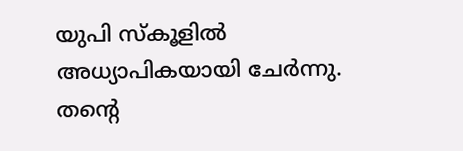യുപി സ്‌കൂളില്‍ അധ്യാപികയായി ചേര്‍ന്നു. തന്റെ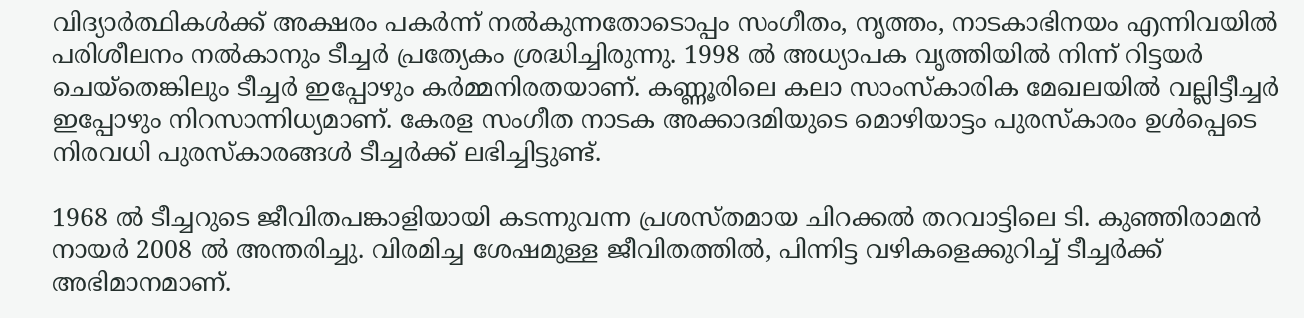വിദ്യാര്‍ത്ഥികള്‍ക്ക് അക്ഷരം പകര്‍ന്ന് നല്‍കുന്നതോടൊപ്പം സംഗീതം, നൃത്തം, നാടകാഭിനയം എന്നിവയില്‍ പരിശീലനം നല്‍കാനും ടീച്ചര്‍ പ്രത്യേകം ശ്രദ്ധിച്ചിരുന്നു. 1998 ല്‍ അധ്യാപക വൃത്തിയില്‍ നിന്ന് റിട്ടയര്‍ ചെയ്‌തെങ്കിലും ടീച്ചര്‍ ഇപ്പോഴും കര്‍മ്മനിരതയാണ്. കണ്ണൂരിലെ കലാ സാംസ്‌കാരിക മേഖലയില്‍ വല്ലിട്ടീച്ചര്‍ ഇപ്പോഴും നിറസാന്നിധ്യമാണ്. കേരള സംഗീത നാടക അക്കാദമിയുടെ മൊഴിയാട്ടം പുരസ്‌കാരം ഉള്‍പ്പെടെ നിരവധി പുരസ്‌കാരങ്ങള്‍ ടീച്ചര്‍ക്ക് ലഭിച്ചിട്ടുണ്ട്.

1968 ല്‍ ടീച്ചറുടെ ജീവിതപങ്കാളിയായി കടന്നുവന്ന പ്രശസ്തമായ ചിറക്കല്‍ തറവാട്ടിലെ ടി. കുഞ്ഞിരാമന്‍ നായര്‍ 2008 ല്‍ അന്തരിച്ചു. വിരമിച്ച ശേഷമുള്ള ജീവിതത്തില്‍, പിന്നിട്ട വഴികളെക്കുറിച്ച് ടീച്ചര്‍ക്ക് അഭിമാനമാണ്.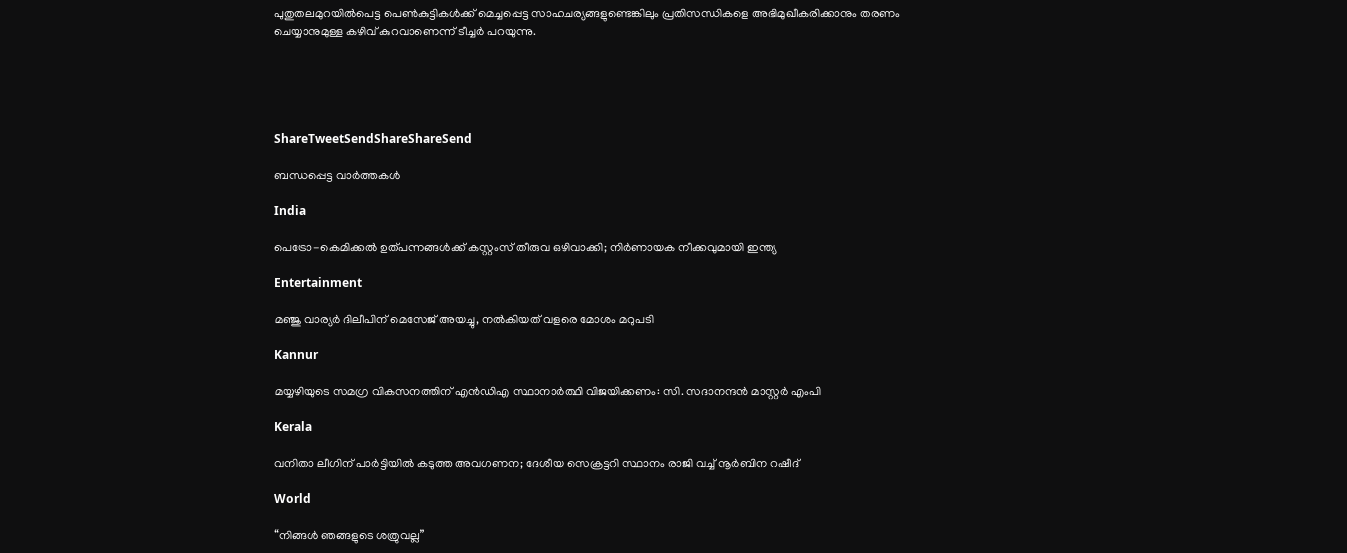പുതുതലമുറയില്‍പെട്ട പെണ്‍കുട്ടികള്‍ക്ക് മെച്ചപ്പെട്ട സാഹചര്യങ്ങളുണ്ടെങ്കിലും പ്രതിസന്ധികളെ അഭിമുഖീകരിക്കാനും തരണം ചെയ്യാനുമുള്ള കഴിവ് കുറവാണെന്ന് ടീച്ചര്‍ പറയുന്നു.





ShareTweetSendShareShareSend

ബന്ധപ്പെട്ട വാര്‍ത്തകള്‍

India

പെട്രോ-കെമിക്കൽ ഉത്പന്നങ്ങൾക്ക് കസ്റ്റംസ് തീരുവ ഒഴിവാക്കി; നിർണായക നീക്കവുമായി ഇന്ത്യ

Entertainment

മഞ്ജു വാര്യർ ദിലീപിന് മെസേജ് അയച്ചു, നൽകിയത് വളരെ മോശം മറുപടി

Kannur

മയ്യഴിയുടെ സമഗ്ര വികസനത്തിന് എന്‍ഡിഎ സ്ഥാനാര്‍ത്ഥി വിജയിക്കണം: സി. സദാനന്ദന്‍ മാസ്റ്റര്‍ എംപി

Kerala

വനിതാ ലീഗിന് പാർട്ടിയിൽ കടുത്ത അവഗണന; ദേശീയ സെക്രട്ടറി സ്ഥാനം രാജി വച്ച് നൂർബിന റഷീദ്

World

“നിങ്ങൾ ഞങ്ങളുടെ ശത്രുവല്ല”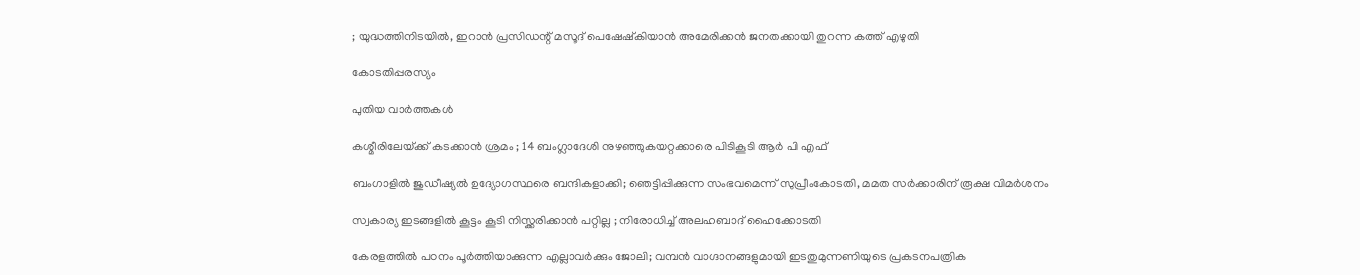; യുദ്ധത്തിനിടയിൽ, ഇറാൻ പ്രസിഡന്റ് മസൂദ് പെഷേഷ്കിയാൻ അമേരിക്കൻ ജനതക്കായി തുറന്ന കത്ത് എഴുതി

കോടതിപ്പരസ്യം

പുതിയ വാര്‍ത്തകള്‍

കശ്മീരിലേയ്‌ക്ക് കടക്കാൻ ശ്രമം ; 14 ബംഗ്ലാദേശി നുഴഞ്ഞുകയറ്റക്കാരെ പിടികൂടി ആർ പി എഫ്

ബംഗാളിൽ ജുഡീഷ്യൽ ഉദ്യോഗസ്ഥരെ ബന്ദികളാക്കി; ഞെട്ടിപ്പിക്കുന്ന സംഭവമെന്ന് സുപ്രീംകോടതി, മമത സർക്കാരിന് രൂക്ഷ വിമർശനം

സ്വകാര്യ ഇടങ്ങളിൽ കൂട്ടം കൂടി നിസ്ക്കരിക്കാൻ പറ്റില്ല ; നിരോധിച്ച് അലഹബാദ് ഹൈക്കോടതി

കേരളത്തിൽ പഠനം പൂർത്തിയാക്കുന്ന എല്ലാവർക്കും ജോലി; വമ്പൻ വാഗ്ദാനങ്ങളുമായി ഇടതുമുന്നണിയുടെ പ്രകടനപത്രിക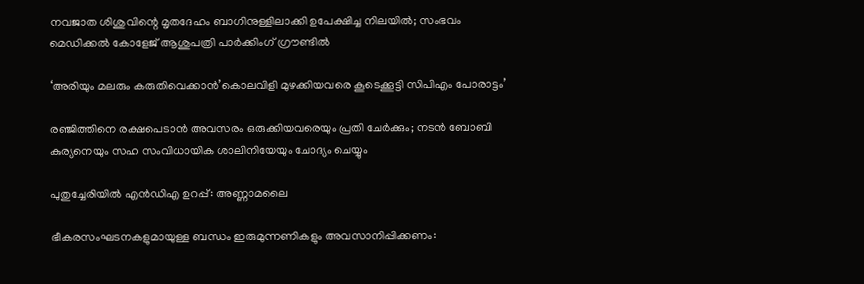നവജാത ശിശുവിന്റെ മൃതദേഹം ബാഗിനുള്ളിലാക്കി ഉപേക്ഷിച്ച നിലയിൽ; സംഭവം മെഡിക്കൽ കോളേജ് ആശുപത്രി പാർക്കിംഗ് ഗ്രൗണ്ടിൽ

‘അരിയും മലരും കരുതിവെക്കാന്‍’കൊലവിളി മുഴക്കിയവരെ കൂടെക്കൂട്ടി സിപിഎം പോരാട്ടം’

രഞ്ജിത്തിനെ രക്ഷപെടാൻ അവസരം ഒരുക്കിയവരെയും പ്രതി ചേർക്കും; നടൻ ബോബി കുര്യനെയും സഹ സംവിധായിക ശാലിനിയേയും ചോദ്യം ചെയ്യും

പുതുച്ചേരിയില്‍ എന്‍ഡിഎ ഉറപ്പ്: അണ്ണാമലൈ

ഭീകരസംഘടനകളുമായുള്ള ബന്ധം ഇരുമുന്നണികളും അവസാനിപ്പിക്കണം: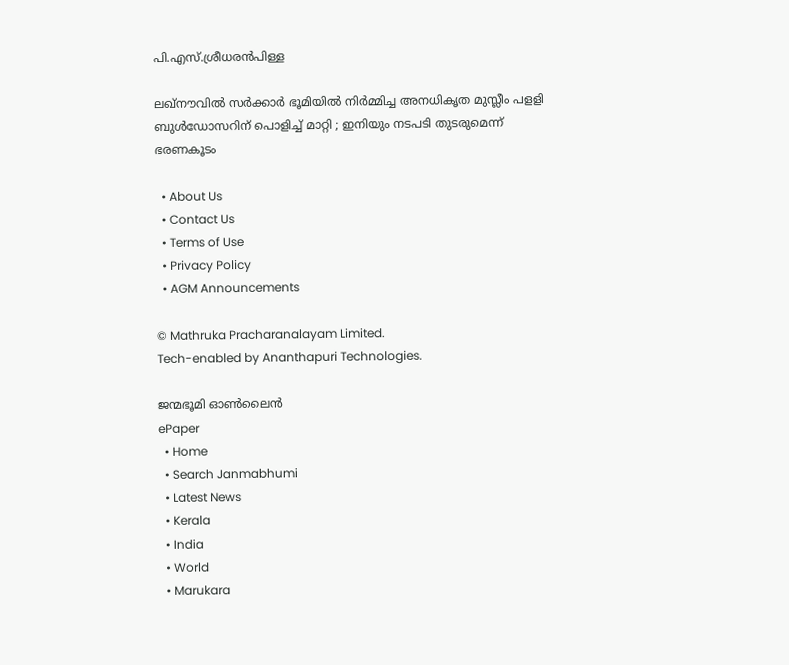പി.എസ്.ശ്രീധരന്‍പിള്ള

ലഖ്‌നൗവിൽ സർക്കാർ ഭൂമിയിൽ നിർമ്മിച്ച അനധികൃത മുസ്ലീം പളളി ബുൾഡോസറിന് പൊളിച്ച് മാറ്റി ; ഇനിയും നടപടി തുടരുമെന്ന് ഭരണകൂടം

  • About Us
  • Contact Us
  • Terms of Use
  • Privacy Policy
  • AGM Announcements

© Mathruka Pracharanalayam Limited.
Tech-enabled by Ananthapuri Technologies.

ജന്മഭൂമി ഓണ്‍ലൈന്‍
ePaper
  • Home
  • Search Janmabhumi
  • Latest News
  • Kerala
  • India
  • World
  • Marukara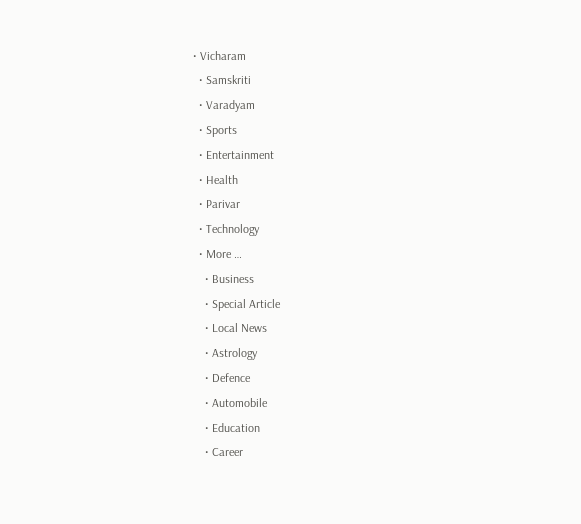• Vicharam
  • Samskriti
  • Varadyam
  • Sports
  • Entertainment
  • Health
  • Parivar
  • Technology
  • More …
    • Business
    • Special Article
    • Local News
    • Astrology
    • Defence
    • Automobile
    • Education
    • Career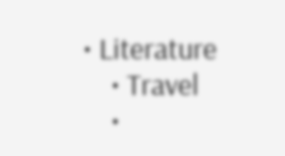• Literature
    • Travel
    •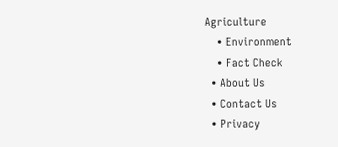Agriculture
    • Environment
    • Fact Check
  • About Us
  • Contact Us
  • Privacy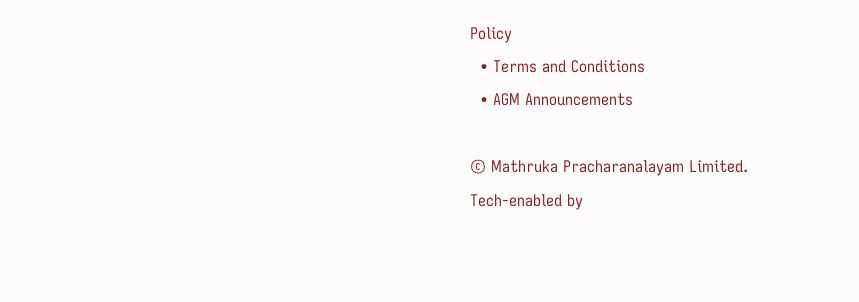Policy
  • Terms and Conditions
  • AGM Announcements

© Mathruka Pracharanalayam Limited.
Tech-enabled by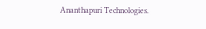Ananthapuri Technologies.